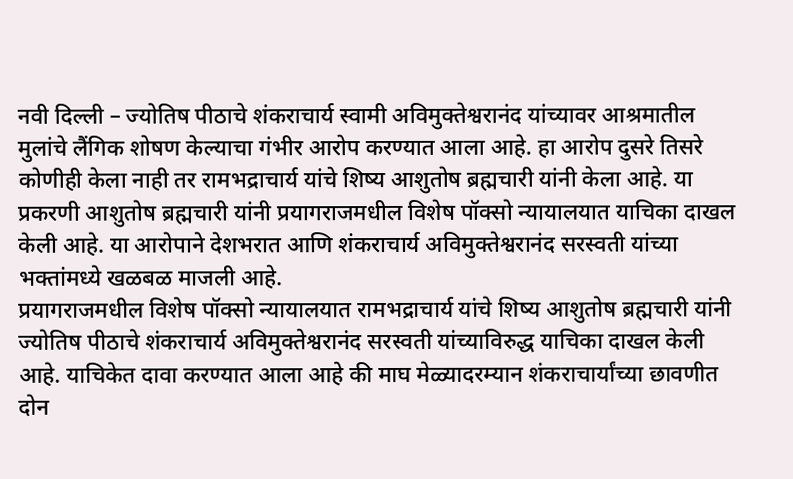नवी दिल्ली – ज्योतिष पीठाचे शंकराचार्य स्वामी अविमुक्तेश्वरानंद यांच्यावर आश्रमातील मुलांचे लैंगिक शोषण केल्याचा गंभीर आरोप करण्यात आला आहे. हा आरोप दुसरे तिसरे कोणीही केला नाही तर रामभद्राचार्य यांचे शिष्य आशुतोष ब्रह्मचारी यांनी केला आहे. या प्रकरणी आशुतोष ब्रह्मचारी यांनी प्रयागराजमधील विशेष पॉक्सो न्यायालयात याचिका दाखल केली आहे. या आरोपाने देशभरात आणि शंकराचार्य अविमुक्तेश्वरानंद सरस्वती यांच्या भक्तांमध्ये खळबळ माजली आहे.
प्रयागराजमधील विशेष पॉक्सो न्यायालयात रामभद्राचार्य यांचे शिष्य आशुतोष ब्रह्मचारी यांनी ज्योतिष पीठाचे शंकराचार्य अविमुक्तेश्वरानंद सरस्वती यांच्याविरुद्ध याचिका दाखल केली आहे. याचिकेत दावा करण्यात आला आहे की माघ मेळ्यादरम्यान शंकराचार्यांच्या छावणीत दोन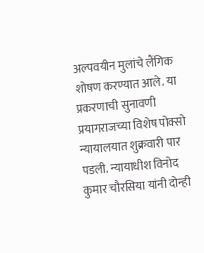अल्पवयीन मुलांचे लैंगिक शोषण करण्यात आले. या प्रकरणाची सुनावणी प्रयागराजच्या विशेष पोक्सो न्यायालयात शुक्रवारी पार पडली. न्यायाधीश विनोद कुमार चौरसिया यांनी दोन्ही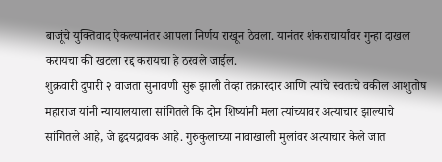बाजूंचे युक्तिवाद ऐकल्यानंतर आपला निर्णय राखून ठेवला. यानंतर शंकराचार्यांवर गुन्हा दाखल करायचा की खटला रद्द करायचा हे ठरवले जाईल.
शुक्रवारी दुपारी २ वाजता सुनावणी सुरू झाली तेव्हा तक्रारदार आणि त्यांचे स्वतःचे वकील आशुतोष महाराज यांनी न्यायालयाला सांगितले कि दोन शिष्यांनी मला त्यांच्यावर अत्याचार झाल्याचे सांगितले आहे, जे हृदयद्रावक आहे. गुरुकुलाच्या नावाखाली मुलांवर अत्याचार केले जात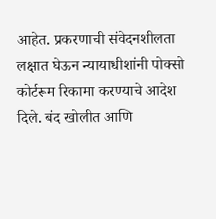आहेत. प्रकरणाची संवेदनशीलता लक्षात घेऊन न्यायाधीशांनी पोक्सो कोर्टरूम रिकामा करण्याचे आदेश दिले. बंद खोलीत आणि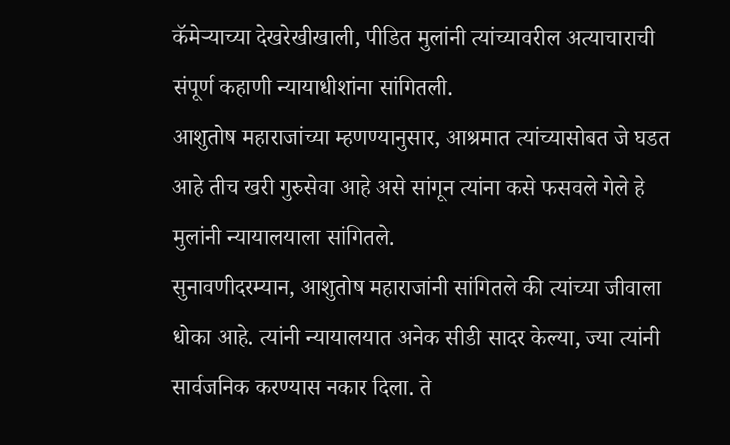कॅमेऱ्याच्या देखरेखीखाली, पीडित मुलांनी त्यांच्यावरील अत्याचाराची संपूर्ण कहाणी न्यायाधीशांना सांगितली.
आशुतोष महाराजांच्या म्हणण्यानुसार, आश्रमात त्यांच्यासोबत जे घडत आहे तीच खरी गुरुसेवा आहे असे सांगून त्यांना कसे फसवले गेले हे मुलांनी न्यायालयाला सांगितले.
सुनावणीदरम्यान, आशुतोष महाराजांनी सांगितले की त्यांच्या जीवाला धोका आहे. त्यांनी न्यायालयात अनेक सीडी सादर केल्या, ज्या त्यांनी सार्वजनिक करण्यास नकार दिला. ते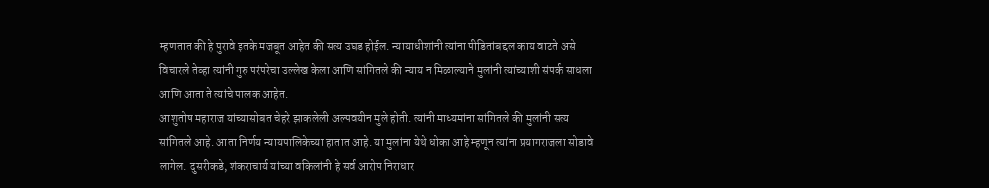म्हणतात की हे पुरावे इतके मजबूत आहेत की सत्य उघड होईल. न्यायाधीशांनी त्यांना पीडितांबद्दल काय वाटते असे विचारले तेव्हा त्यांनी गुरु परंपरेचा उल्लेख केला आणि सांगितले की न्याय न मिळाल्याने मुलांनी त्यांच्याशी संपर्क साधला आणि आता ते त्यांचे पालक आहेत.
आशुतोष महाराज यांच्यासोबत चेहरे झाकलेली अल्पवयीन मुले होती. त्यांनी माध्यमांना सांगितले की मुलांनी सत्य सांगितले आहे. आता निर्णय न्यायपालिकेच्या हातात आहे. या मुलांना येथे धोका आहे म्हणून त्यांना प्रयागराजला सोडावे लागेल. दुसरीकडे, शंकराचार्य यांच्या वकिलांनी हे सर्व आरोप निराधार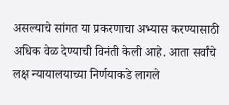असल्याचे सांगत या प्रकरणाचा अभ्यास करण्यासाठी अधिक वेळ देण्याची विनंती केली आहे. आता सर्वांचे लक्ष न्यायालयाच्या निर्णयाकडे लागले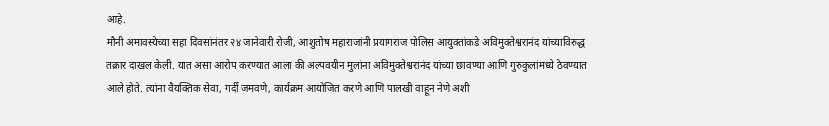आहे.
मौनी अमावस्येच्या सहा दिवसांनंतर २४ जानेवारी रोजी, आशुतोष महाराजांनी प्रयागराज पोलिस आयुक्तांकडे अविमुक्तेश्वरानंद यांच्याविरुद्ध तक्रार दाखल केली. यात असा आरोप करण्यात आला की अल्पवयीन मुलांना अविमुक्तेश्वरानंद यांच्या छावण्या आणि गुरुकुलांमध्ये ठेवण्यात आले होते. त्यांना वैयक्तिक सेवा, गर्दी जमवणे, कार्यक्रम आयोजित करणे आणि पालखी वाहून नेणे अशी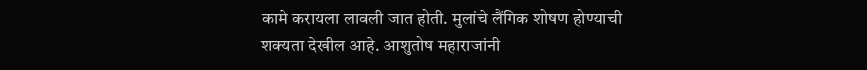कामे करायला लावली जात होती. मुलांचे लैंगिक शोषण होण्याची शक्यता देखील आहे. आशुतोष महाराजांनी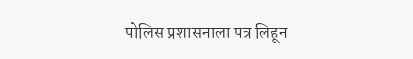पोलिस प्रशासनाला पत्र लिहून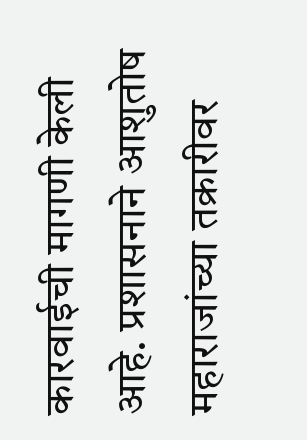कारवाईची मागणी केली आहे. प्रशासनाने आशुतोष महाराजांच्या तक्रारीवर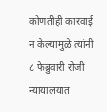कोणतीही कारवाई न केल्यामुळे त्यांनी ८ फेब्रुवारी रोजी न्यायालयात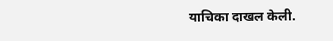याचिका दाखल केली.